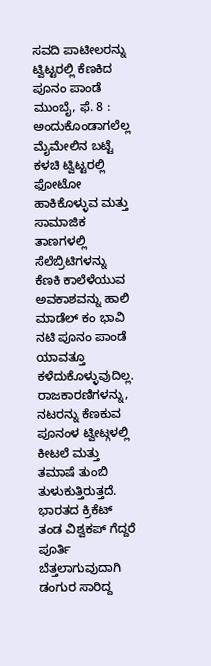ಸವದಿ ಪಾಟೀಲರನ್ನು ಟ್ವಿಟ್ಟರಲ್ಲಿ ಕೆಣಕಿದ ಪೂನಂ ಪಾಂಡೆ
ಮುಂಬೈ, ಫೆ. 8 : ಅಂದುಕೊಂಡಾಗಲೆಲ್ಲ ಮೈಮೇಲಿನ ಬಟ್ಟೆ ಕಳಚಿ ಟ್ವಿಟ್ಟರಲ್ಲಿ ಫೋಟೋ ಹಾಕಿಕೊಳ್ಳುವ ಮತ್ತು ಸಾಮಾಜಿಕ ತಾಣಗಳಲ್ಲಿ ಸೆಲೆಬ್ರಿಟಿಗಳನ್ನು ಕೆಣಕಿ ಕಾಲೆಳೆಯುವ ಅವಕಾಶವನ್ನು ಹಾಲಿ ಮಾಡೆಲ್ ಕಂ ಭಾವಿ ನಟಿ ಪೂನಂ ಪಾಂಡೆ ಯಾವತ್ತೂ ಕಳೆದುಕೊಳ್ಳುವುದಿಲ್ಲ. ರಾಜಕಾರಣಿಗಳನ್ನು, ನಟರನ್ನು ಕೆಣಕುವ ಪೂನಂಳ ಟ್ವೀಟ್ಗಳಲ್ಲಿ ಕೀಟಲೆ ಮತ್ತು ತಮಾಷೆ ತುಂಬಿ ತುಳುಕುತ್ತಿರುತ್ತದೆ.
ಭಾರತದ ಕ್ರಿಕೆಟ್ ತಂಡ ವಿಶ್ವಕಪ್ ಗೆದ್ದರೆ ಪೂರ್ತಿ ಬೆತ್ತಲಾಗುವುದಾಗಿ ಡಂಗುರ ಸಾರಿದ್ದ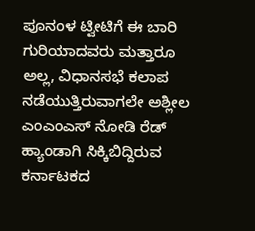ಪೂನಂಳ ಟ್ವೀಟಿಗೆ ಈ ಬಾರಿ ಗುರಿಯಾದವರು ಮತ್ತಾರೂ ಅಲ್ಲ, ವಿಧಾನಸಭೆ ಕಲಾಪ ನಡೆಯುತ್ತಿರುವಾಗಲೇ ಅಶ್ಲೀಲ ಎಂಎಂಎಸ್ ನೋಡಿ ರೆಡ್ ಹ್ಯಾಂಡಾಗಿ ಸಿಕ್ಕಿಬಿದ್ದಿರುವ ಕರ್ನಾಟಕದ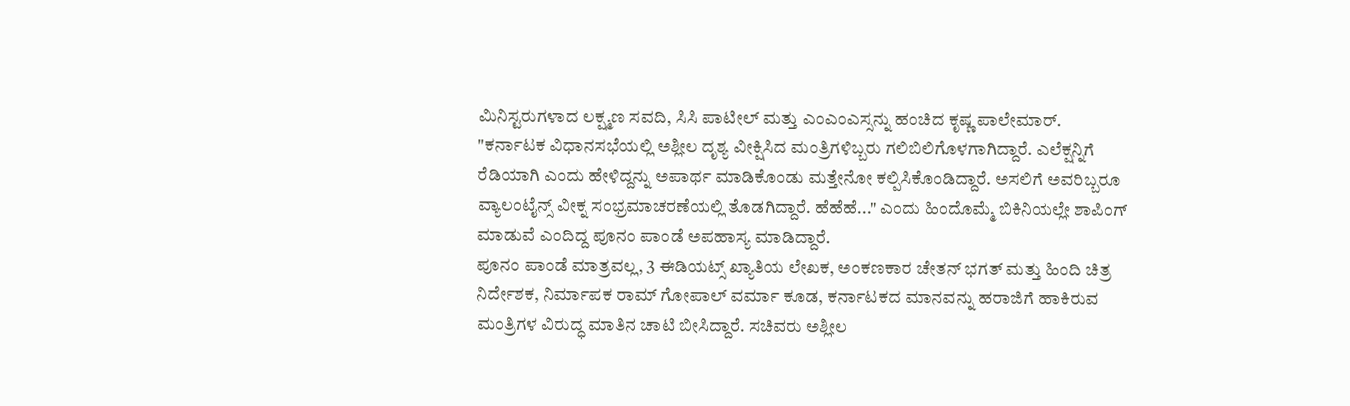ಮಿನಿಸ್ಟರುಗಳಾದ ಲಕ್ಷ್ಮಣ ಸವದಿ, ಸಿಸಿ ಪಾಟೀಲ್ ಮತ್ತು ಎಂಎಂಎಸ್ಸನ್ನು ಹಂಚಿದ ಕೃಷ್ಣ ಪಾಲೇಮಾರ್.
"ಕರ್ನಾಟಕ ವಿಧಾನಸಭೆಯಲ್ಲಿ ಅಶ್ಲೀಲ ದೃಶ್ಯ ವೀಕ್ಷಿಸಿದ ಮಂತ್ರಿಗಳಿಬ್ಬರು ಗಲಿಬಿಲಿಗೊಳಗಾಗಿದ್ದಾರೆ. ಎಲೆಕ್ಷನ್ನಿಗೆ ರೆಡಿಯಾಗಿ ಎಂದು ಹೇಳಿದ್ದನ್ನು ಅಪಾರ್ಥ ಮಾಡಿಕೊಂಡು ಮತ್ತೇನೋ ಕಲ್ಪಿಸಿಕೊಂಡಿದ್ದಾರೆ. ಅಸಲಿಗೆ ಅವರಿಬ್ಬರೂ ವ್ಯಾಲಂಟೈನ್ಸ್ ವೀಕ್ನ ಸಂಭ್ರಮಾಚರಣೆಯಲ್ಲಿ ತೊಡಗಿದ್ದಾರೆ. ಹೆಹೆಹೆ..." ಎಂದು ಹಿಂದೊಮ್ಮೆ ಬಿಕಿನಿಯಲ್ಲೇ ಶಾಪಿಂಗ್ ಮಾಡುವೆ ಎಂದಿದ್ದ ಪೂನಂ ಪಾಂಡೆ ಅಪಹಾಸ್ಯ ಮಾಡಿದ್ದಾರೆ.
ಪೂನಂ ಪಾಂಡೆ ಮಾತ್ರವಲ್ಲ, 3 ಈಡಿಯಟ್ಸ್ ಖ್ಯಾತಿಯ ಲೇಖಕ, ಅಂಕಣಕಾರ ಚೇತನ್ ಭಗತ್ ಮತ್ತು ಹಿಂದಿ ಚಿತ್ರ ನಿರ್ದೇಶಕ, ನಿರ್ಮಾಪಕ ರಾಮ್ ಗೋಪಾಲ್ ವರ್ಮಾ ಕೂಡ, ಕರ್ನಾಟಕದ ಮಾನವನ್ನು ಹರಾಜಿಗೆ ಹಾಕಿರುವ ಮಂತ್ರಿಗಳ ವಿರುದ್ಧ ಮಾತಿನ ಚಾಟಿ ಬೀಸಿದ್ದಾರೆ. ಸಚಿವರು ಅಶ್ಲೀಲ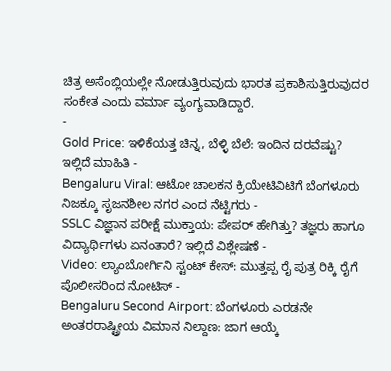ಚಿತ್ರ ಅಸೆಂಬ್ಲಿಯಲ್ಲೇ ನೋಡುತ್ತಿರುವುದು ಭಾರತ ಪ್ರಕಾಶಿಸುತ್ತಿರುವುದರ ಸಂಕೇತ ಎಂದು ವರ್ಮಾ ವ್ಯಂಗ್ಯವಾಡಿದ್ದಾರೆ.
-
Gold Price: ಇಳಿಕೆಯತ್ತ ಚಿನ್ನ, ಬೆಳ್ಳಿ ಬೆಲೆ: ಇಂದಿನ ದರವೆಷ್ಟು? ಇಲ್ಲಿದೆ ಮಾಹಿತಿ -
Bengaluru Viral: ಆಟೋ ಚಾಲಕನ ಕ್ರಿಯೇಟಿವಿಟಿಗೆ ಬೆಂಗಳೂರು ನಿಜಕ್ಕೂ ಸೃಜನಶೀಲ ನಗರ ಎಂದ ನೆಟ್ಟಿಗರು -
SSLC ವಿಜ್ಞಾನ ಪರೀಕ್ಷೆ ಮುಕ್ತಾಯ: ಪೇಪರ್ ಹೇಗಿತ್ತು? ತಜ್ಞರು ಹಾಗೂ ವಿದ್ಯಾರ್ಥಿಗಳು ಏನಂತಾರೆ? ಇಲ್ಲಿದೆ ವಿಶ್ಲೇಷಣೆ -
Video: ಲ್ಯಾಂಬೋರ್ಗಿನಿ ಸ್ಟಂಟ್ ಕೇಸ್: ಮುತ್ತಪ್ಪ ರೈ ಪುತ್ರ ರಿಕ್ಕಿ ರೈಗೆ ಪೊಲೀಸರಿಂದ ನೋಟಿಸ್ -
Bengaluru Second Airport: ಬೆಂಗಳೂರು ಎರಡನೇ ಅಂತರರಾಷ್ಟ್ರೀಯ ವಿಮಾನ ನಿಲ್ದಾಣ: ಜಾಗ ಆಯ್ಕೆ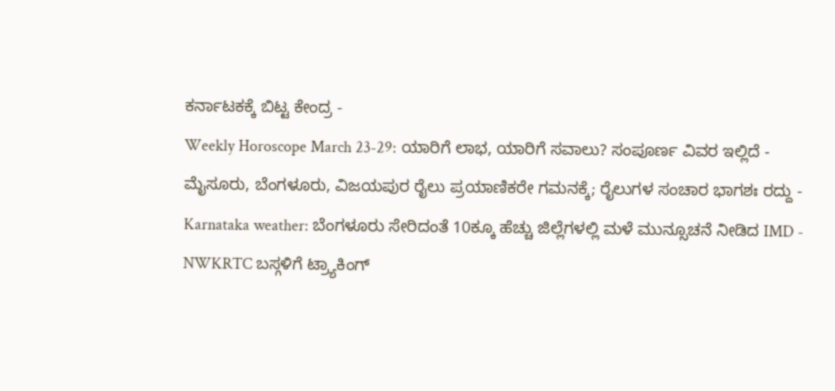ಕರ್ನಾಟಕಕ್ಕೆ ಬಿಟ್ಟ ಕೇಂದ್ರ -
Weekly Horoscope March 23-29: ಯಾರಿಗೆ ಲಾಭ, ಯಾರಿಗೆ ಸವಾಲು? ಸಂಪೂರ್ಣ ವಿವರ ಇಲ್ಲಿದೆ -
ಮೈಸೂರು, ಬೆಂಗಳೂರು, ವಿಜಯಪುರ ರೈಲು ಪ್ರಯಾಣಿಕರೇ ಗಮನಕ್ಕೆ; ರೈಲುಗಳ ಸಂಚಾರ ಭಾಗಶಃ ರದ್ದು -
Karnataka weather: ಬೆಂಗಳೂರು ಸೇರಿದಂತೆ 10ಕ್ಕೂ ಹೆಚ್ಚು ಜಿಲ್ಲೆಗಳಲ್ಲಿ ಮಳೆ ಮುನ್ಸೂಚನೆ ನೀಡಿದ IMD -
NWKRTC ಬಸ್ಗಳಿಗೆ ಟ್ರ್ಯಾಕಿಂಗ್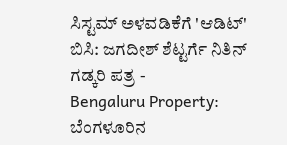ಸಿಸ್ಟಮ್ ಅಳವಡಿಕೆಗೆ 'ಆಡಿಟ್' ಬಿಸಿ: ಜಗದೀಶ್ ಶೆಟ್ಟರ್ಗೆ ನಿತಿನ್ ಗಡ್ಕರಿ ಪತ್ರ -
Bengaluru Property: ಬೆಂಗಳೂರಿನ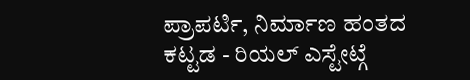ಪ್ರಾಪರ್ಟಿ, ನಿರ್ಮಾಣ ಹಂತದ ಕಟ್ಟಡ - ರಿಯಲ್ ಎಸ್ಟೇಟ್ಗೆ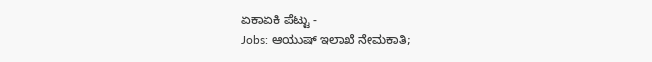ಏಕಾಏಕಿ ಪೆಟ್ಟು -
Jobs: ಆಯುಷ್ ಇಲಾಖೆ ನೇಮಕಾತಿ;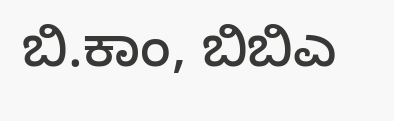ಬಿ.ಕಾಂ, ಬಿಬಿಎ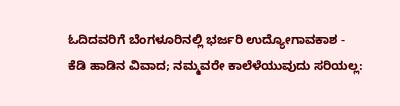ಓದಿದವರಿಗೆ ಬೆಂಗಳೂರಿನಲ್ಲಿ ಭರ್ಜರಿ ಉದ್ಯೋಗಾವಕಾಶ -
ಕೆಡಿ ಹಾಡಿನ ವಿವಾದ; ನಮ್ಮವರೇ ಕಾಲೆಳೆಯುವುದು ಸರಿಯಲ್ಲ: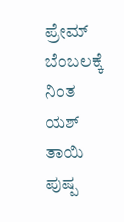ಪ್ರೇಮ್ ಬೆಂಬಲಕ್ಕೆ ನಿಂತ ಯಶ್ ತಾಯಿ ಪುಷ್ಪ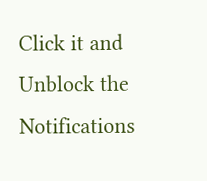Click it and Unblock the Notifications